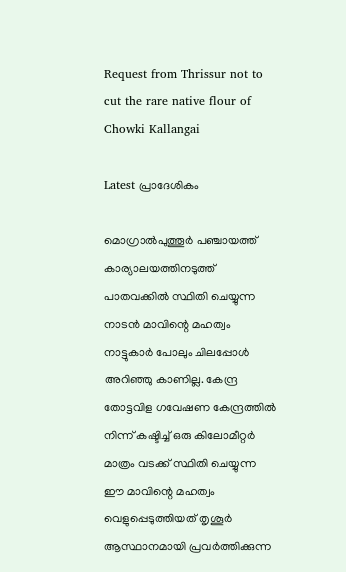Request from Thrissur not to cut the rare native flour of Chowki Kallangai

Latest പ്രാദേശികം

മൊഗ്രാൽപുത്തൂർ പഞ്ചായത്ത് കാര്യാലയത്തിനടുത്ത് പാതവക്കിൽ സ്ഥിതി ചെയ്യുന്ന നാടൻ മാവിന്റെ മഹത്വം നാട്ടുകാർ പോലും ചിലപ്പോൾ അറിഞ്ഞു കാണില്ല. കേന്ദ്ര തോട്ടവിള ഗവേഷണ കേന്ദ്രത്തിൽ നിന്ന് കഷ്ടിച്ച് ഒരു കിലോമീറ്റർ മാത്രം വടക്ക് സ്ഥിതി ചെയ്യുന്ന ഈ മാവിന്റെ മഹത്വം വെളുപ്പെടുത്തിയത് തൃശൂർ ആസ്ഥാനമായി പ്രവർത്തിക്കുന്ന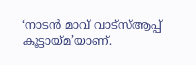‘നാടൻ മാവ് വാട്സ്ആപ്പ് കൂട്ടായ്മ’യാണ്.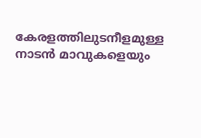കേരളത്തിലുടനീളമുള്ള നാടൻ മാവുകളെയും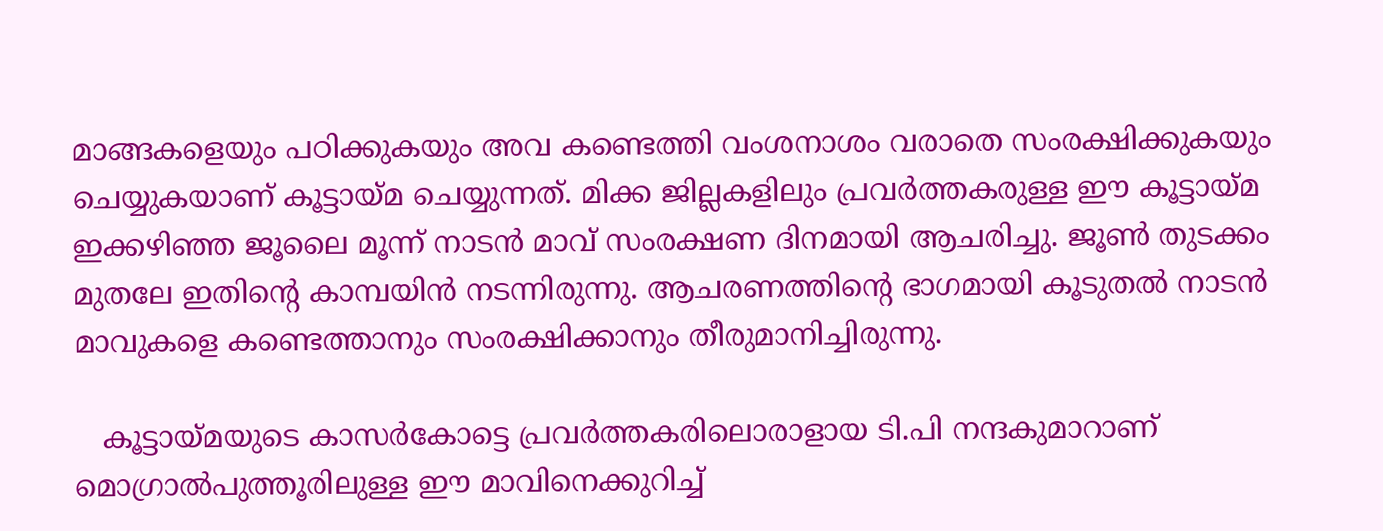മാങ്ങകളെയും പഠിക്കുകയും അവ കണ്ടെത്തി വംശനാശം വരാതെ സംരക്ഷിക്കുകയും ചെയ്യുകയാണ് കൂട്ടായ്മ ചെയ്യുന്നത്. മിക്ക ജില്ലകളിലും പ്രവർത്തകരുള്ള ഈ കൂട്ടായ്മ ഇക്കഴിഞ്ഞ ജൂലൈ മൂന്ന് നാടൻ മാവ് സംരക്ഷണ ദിനമായി ആചരിച്ചു. ജൂൺ തുടക്കം മുതലേ ഇതിന്റെ കാമ്പയിൻ നടന്നിരുന്നു. ആചരണത്തിന്റെ ഭാഗമായി കൂടുതൽ നാടൻ മാവുകളെ കണ്ടെത്താനും സംരക്ഷിക്കാനും തീരുമാനിച്ചിരുന്നു.

   കൂട്ടായ്മയുടെ കാസർകോട്ടെ പ്രവർത്തകരിലൊരാളായ ടി.പി നന്ദകുമാറാണ് മൊഗ്രാൽപുത്തൂരിലുള്ള ഈ മാവിനെക്കുറിച്ച്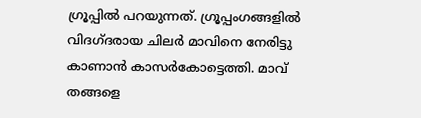ഗ്രൂപ്പിൽ പറയുന്നത്. ഗ്രൂപ്പംഗങ്ങളിൽ വിദഗ്ദരായ ചിലർ മാവിനെ നേരിട്ടു കാണാൻ കാസർകോട്ടെത്തി. മാവ് തങ്ങളെ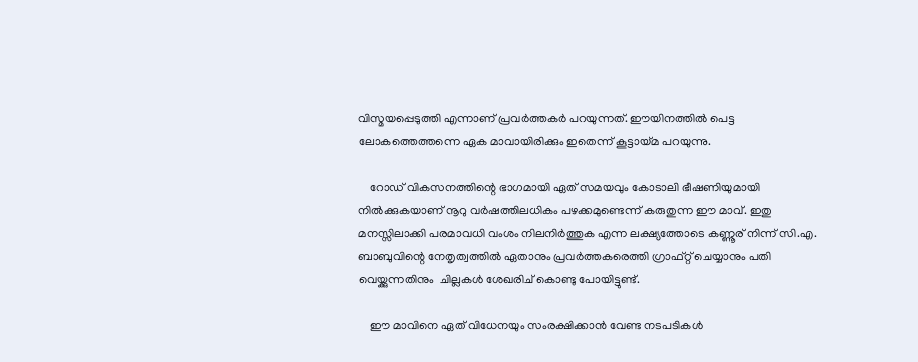വിസ്മയപ്പെടുത്തി എന്നാണ് പ്രവർത്തകർ പറയുന്നത്. ഈയിനത്തിൽ പെട്ട ലോകത്തെത്തന്നെ ഏക മാവായിരിക്കും ഇതെന്ന് കൂട്ടായ്മ പറയുന്നു.

    റോഡ് വികസനത്തിന്റെ ഭാഗമായി ഏത് സമയവും കോടാലി ഭീഷണിയുമായി നിൽക്കുകയാണ് നൂറു വർഷത്തിലധികം പഴക്കമുണ്ടെന്ന് കരുതുന്ന ഈ മാവ്. ഇതു മനസ്സിലാക്കി പരമാവധി വംശം നിലനിർത്തുക എന്ന ലക്ഷ്യത്തോടെ കണ്ണൂര് നിന്ന് സി.എ. ബാബുവിന്റെ നേതൃത്വത്തിൽ ഏതാനും പ്രവർത്തകരെത്തി ഗ്രാഫ്റ്റ് ചെയ്യാനും പതി വെയ്ക്കുന്നതിനും  ചില്ലകൾ ശേഖരിച് കൊണ്ടു പോയിട്ടുണ്ട്.

    ഈ മാവിനെ ഏത് വിധേനയും സംരക്ഷിക്കാൻ വേണ്ട നടപടികൾ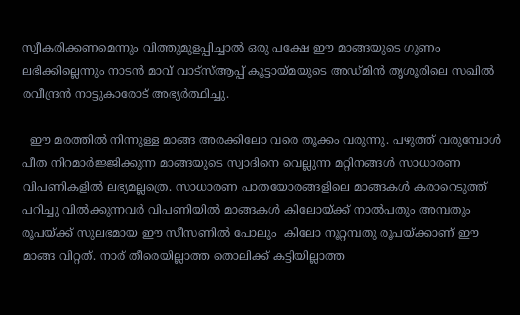സ്വീകരിക്കണമെന്നും വിത്തുമുളപ്പിച്ചാൽ ഒരു പക്ഷേ ഈ മാങ്ങയുടെ ഗുണം ലഭിക്കില്ലെന്നും നാടൻ മാവ് വാട്സ്ആപ്പ് കൂട്ടായ്മയുടെ അഡ്മിൻ തൃശൂരിലെ സഖിൽ രവീന്ദ്രൻ നാട്ടുകാരോട് അഭ്യർത്ഥിച്ചു.

  ഈ മരത്തിൽ നിന്നുള്ള മാങ്ങ അരക്കിലോ വരെ തൂക്കം വരുന്നു. പഴുത്ത് വരുമ്പോൾ പീത നിറമാർജ്ജിക്കുന്ന മാങ്ങയുടെ സ്വാദിനെ വെല്ലുന്ന മറ്റിനങ്ങൾ സാധാരണ വിപണികളിൽ ലഭ്യമല്ലത്രെ. സാധാരണ പാതയോരങ്ങളിലെ മാങ്ങകൾ കരാറെടുത്ത് പറിച്ചു വിൽക്കുന്നവർ വിപണിയിൽ മാങ്ങകൾ കിലോയ്ക്ക് നാൽപതും അമ്പതും രൂപയ്ക്ക് സുലഭമായ ഈ സീസണിൽ പോലും  കിലോ നൂറ്റമ്പതു രൂപയ്ക്കാണ് ഈ മാങ്ങ വിറ്റത്. നാര് തീരെയില്ലാത്ത തൊലിക്ക് കട്ടിയില്ലാത്ത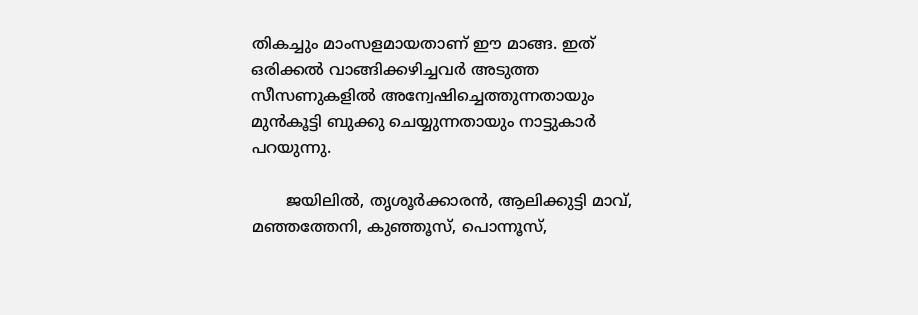തികച്ചും മാംസളമായതാണ് ഈ മാങ്ങ. ഇത് ഒരിക്കൽ വാങ്ങിക്കഴിച്ചവർ അടുത്ത സീസണുകളിൽ അന്വേഷിച്ചെത്തുന്നതായും മുൻകൂട്ടി ബുക്കു ചെയ്യുന്നതായും നാട്ടുകാർ പറയുന്നു.

       ജയിലിൽ, തൃശൂർക്കാരൻ, ആലിക്കുട്ടി മാവ്, മഞ്ഞത്തേനി, കുഞ്ഞൂസ്, പൊന്നൂസ്,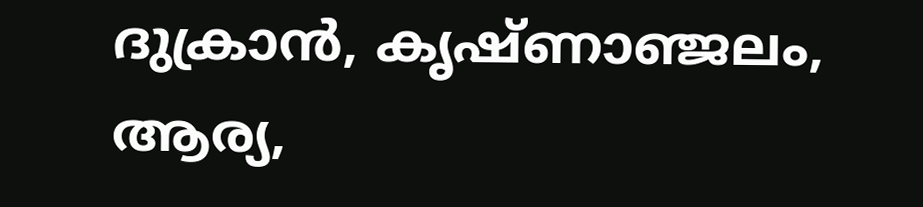ദുക്രാൻ, കൃഷ്ണാഞ്ജലം, ആര്യ,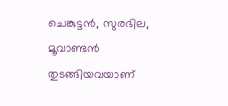ചെങ്കുട്ടൻ, സുരഭില, മൂവാണ്ടൻ തുടങ്ങിയവയാണ്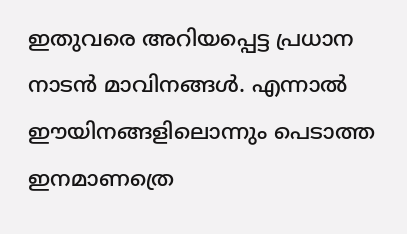ഇതുവരെ അറിയപ്പെട്ട പ്രധാന നാടൻ മാവിനങ്ങൾ. എന്നാൽ ഈയിനങ്ങളിലൊന്നും പെടാത്ത ഇനമാണത്രെ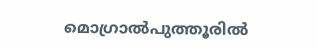മൊഗ്രാൽപുത്തൂരിൽ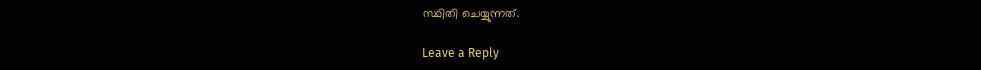സ്ഥിതി ചെയ്യുന്നത്.

Leave a Reply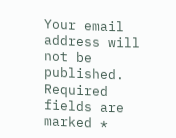Your email address will not be published. Required fields are marked *